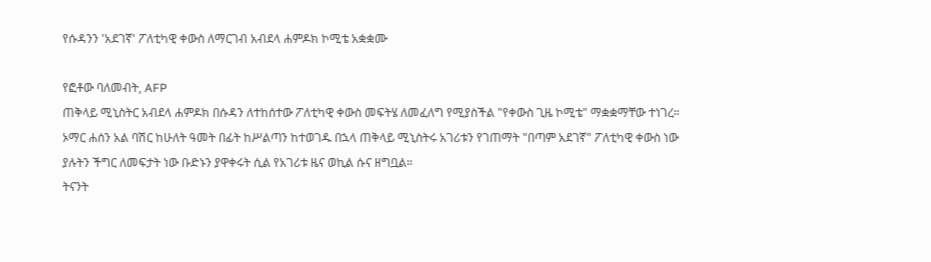የሱዳንን 'አደገኛ' ፖለቲካዊ ቀውስ ለማርገብ አብደላ ሐምዶክ ኮሚቴ አቋቋሙ

የፎቶው ባለመብት, AFP
ጠቅላይ ሚኒስትር አብደላ ሐምዶክ በሱዳን ለተከሰተው ፖለቲካዊ ቀውስ መፍትሄ ለመፈለግ የሚያስችል "የቀውስ ጊዜ ኮሚቴ" ማቋቋማቸው ተነገረ።
ኦማር ሐሰን አል ባሽር ከሁለት ዓመት በፊት ከሥልጣን ከተወገዱ በኋላ ጠቅላይ ሚኒስትሩ አገሪቱን የገጠማት "በጣም አደገኛ" ፖለቲካዊ ቀውስ ነው ያሉትን ችግር ለመፍታት ነው ቡድኑን ያዋቀሩት ሲል የአገሪቱ ዜና ወኪል ሱና ዘግቧል።
ትናንት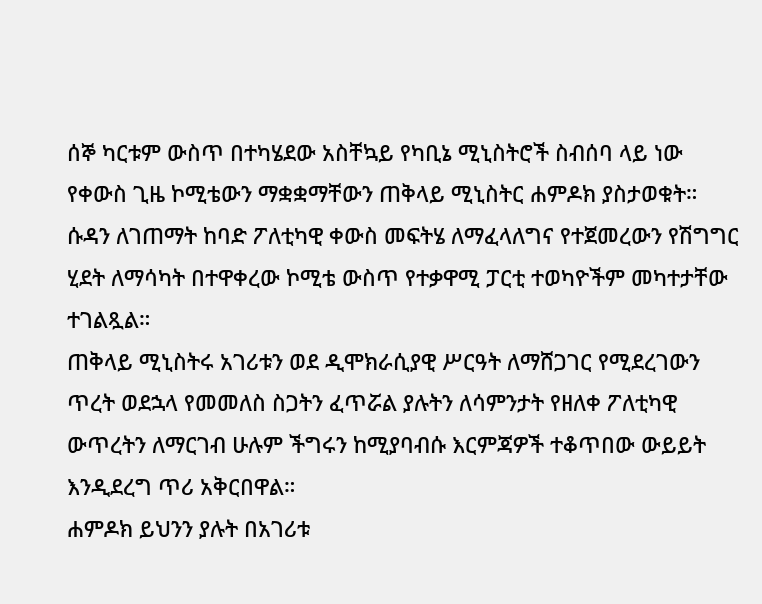ሰኞ ካርቱም ውስጥ በተካሄደው አስቸኳይ የካቢኔ ሚኒስትሮች ስብሰባ ላይ ነው የቀውስ ጊዜ ኮሚቴውን ማቋቋማቸውን ጠቅላይ ሚኒስትር ሐምዶክ ያስታወቁት።
ሱዳን ለገጠማት ከባድ ፖለቲካዊ ቀውስ መፍትሄ ለማፈላለግና የተጀመረውን የሽግግር ሂደት ለማሳካት በተዋቀረው ኮሚቴ ውስጥ የተቃዋሚ ፓርቲ ተወካዮችም መካተታቸው ተገልጿል።
ጠቅላይ ሚኒስትሩ አገሪቱን ወደ ዲሞክራሲያዊ ሥርዓት ለማሸጋገር የሚደረገውን ጥረት ወደኋላ የመመለስ ስጋትን ፈጥሯል ያሉትን ለሳምንታት የዘለቀ ፖለቲካዊ ውጥረትን ለማርገብ ሁሉም ችግሩን ከሚያባብሱ እርምጃዎች ተቆጥበው ውይይት እንዲደረግ ጥሪ አቅርበዋል።
ሐምዶክ ይህንን ያሉት በአገሪቱ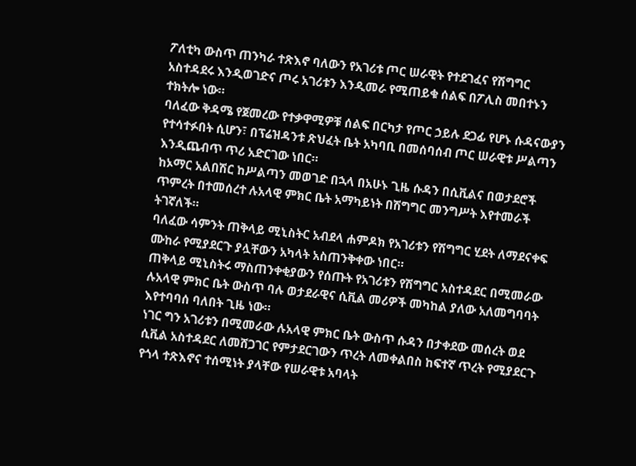ፖለቲካ ውስጥ ጠንካራ ተጽእኖ ባለውን የአገሪቱ ጦር ሠራዊት የተደገፈና የሽግግር አስተዳደሩ እንዲወገድና ጦሩ አገሪቱን እንዲመራ የሚጠይቁ ሰልፍ በፖሊስ መበተኑን ተክትሎ ነው።
ባለፈው ቅዳሜ የጀመረው የተቃዋሚዎቹ ሰልፍ በርካታ የጦር ኃይሉ ደጋፊ የሆኑ ሱዳናውያን የተሳተፉበት ሲሆን፣ በፕሬዝዳንቱ ጽህፈት ቤት አካባቢ በመሰባሰብ ጦር ሠራዊቱ ሥልጣን እንዲጨብጥ ጥሪ አድርገው ነበር።
ከኦማር አልበሽር ከሥልጣን መወገድ በኋላ በአሁኑ ጊዜ ሱዳን በሲቪልና በወታደሮች ጥምረት በተመሰረተ ሉአላዊ ምክር ቤት አማካይነት በሽግግር መንግሥት እየተመራች ትገኛለች።
ባለፈው ሳምንት ጠቅላይ ሚኒስትር አብደላ ሐምዶክ የአገሪቱን የሽግግር ሂደት ለማደናቀፍ ሙከራ የሚያደርጉ ያሏቸውን አካላት አስጠንቅቀው ነበር።
ጠቅላይ ሚኒስትሩ ማስጠንቀቂያውን የሰጡት የአገሪቱን የሽግግር አስተዳደር በሚመራው ሉአላዊ ምክር ቤት ውስጥ ባሉ ወታደራዊና ሲቪል መሪዎች መካከል ያለው አለመግባባት እየተባባሰ ባለበት ጊዜ ነው።
ነገር ግን አገሪቱን በሚመራው ሉአላዊ ምክር ቤት ውስጥ ሱዳን በታቀደው መሰረት ወደ ሲቪል አስተዳደር ለመሸጋገር የምታደርገውን ጥረት ለመቀልበስ ከፍተኛ ጥረት የሚያደርጉ የጎላ ተጽእኖና ተሰሚነት ያላቸው የሠራዊቱ አባላት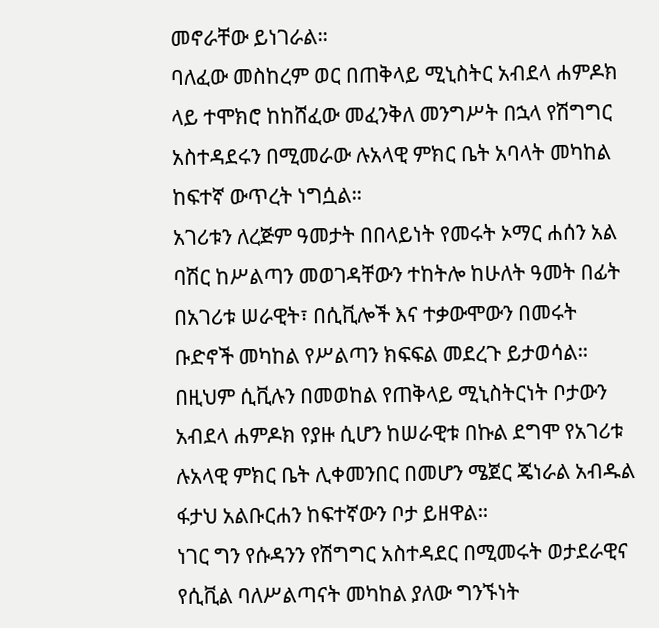መኖራቸው ይነገራል።
ባለፈው መስከረም ወር በጠቅላይ ሚኒስትር አብደላ ሐምዶክ ላይ ተሞክሮ ከከሸፈው መፈንቅለ መንግሥት በኋላ የሽግግር አስተዳደሩን በሚመራው ሉአላዊ ምክር ቤት አባላት መካከል ከፍተኛ ውጥረት ነግሷል።
አገሪቱን ለረጅም ዓመታት በበላይነት የመሩት ኦማር ሐሰን አል ባሽር ከሥልጣን መወገዳቸውን ተከትሎ ከሁለት ዓመት በፊት በአገሪቱ ሠራዊት፣ በሲቪሎች እና ተቃውሞውን በመሩት ቡድኖች መካከል የሥልጣን ክፍፍል መደረጉ ይታወሳል።
በዚህም ሲቪሉን በመወከል የጠቅላይ ሚኒስትርነት ቦታውን አብደላ ሐምዶክ የያዙ ሲሆን ከሠራዊቱ በኩል ደግሞ የአገሪቱ ሉአላዊ ምክር ቤት ሊቀመንበር በመሆን ሜጀር ጄነራል አብዱል ፋታህ አልቡርሐን ከፍተኛውን ቦታ ይዘዋል።
ነገር ግን የሱዳንን የሽግግር አስተዳደር በሚመሩት ወታደራዊና የሲቪል ባለሥልጣናት መካከል ያለው ግንኙነት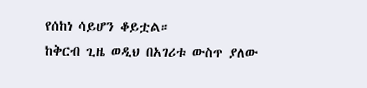የሰከነ ሳይሆን ቆይቷል።
ከቅርብ ጊዜ ወዲህ በአገሪቱ ውስጥ ያለው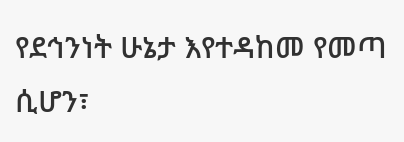የደኅንነት ሁኔታ እየተዳከመ የመጣ ሲሆን፣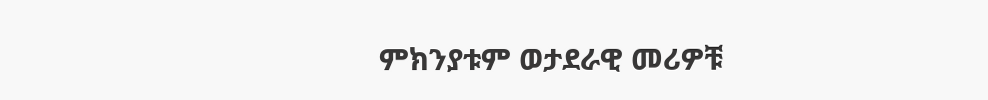ምክንያቱም ወታደራዊ መሪዎቹ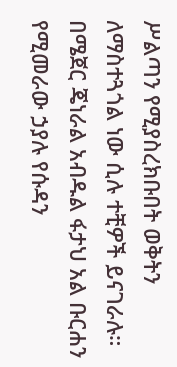ሥልጣን የሚያስረክቡበት ወቅትን ለማስተጓጎል ነው ሲሉ ተቺዎች ይናገራሉ።
በሜጀር ጄነራል አብዱል ፋታህ አል ቡርሐን የሚመራው ኃያሉ የሱዳን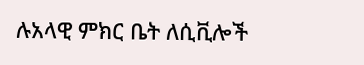ሉአላዊ ምክር ቤት ለሲቪሎች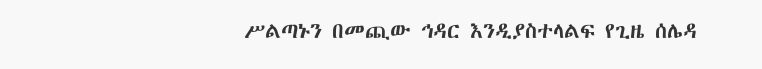ሥልጣኑን በመጪው ኅዳር እንዲያስተላልፍ የጊዜ ሰሌዳ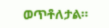ወጥቶለታል።